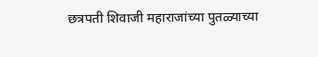छत्रपती शिवाजी महाराजांच्या पुतळ्याच्या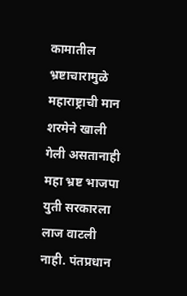कामातील भ्रष्टाचारामुळे महाराष्ट्राची मान शरमेने खाली गेली असतानाही महा भ्रष्ट भाजपा युती सरकारला लाज वाटली नाही. पंतप्रधान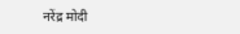नरेंद्र मोदी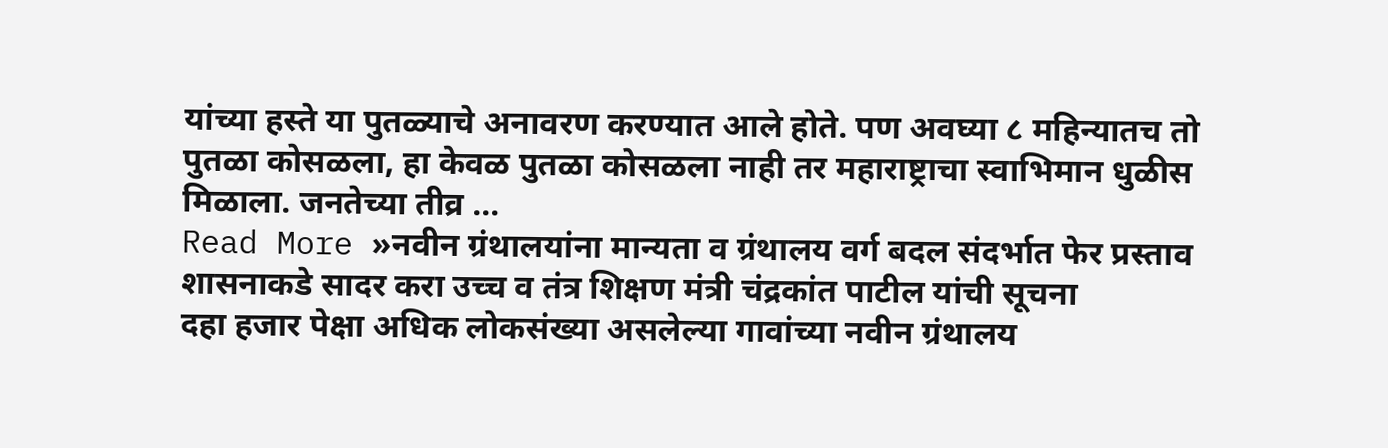यांच्या हस्ते या पुतळ्याचे अनावरण करण्यात आले होते. पण अवघ्या ८ महिन्यातच तो पुतळा कोसळला, हा केवळ पुतळा कोसळला नाही तर महाराष्ट्राचा स्वाभिमान धुळीस मिळाला. जनतेच्या तीव्र …
Read More »नवीन ग्रंथालयांना मान्यता व ग्रंथालय वर्ग बदल संदर्भात फेर प्रस्ताव शासनाकडे सादर करा उच्च व तंत्र शिक्षण मंत्री चंद्रकांत पाटील यांची सूचना
दहा हजार पेक्षा अधिक लोकसंख्या असलेल्या गावांच्या नवीन ग्रंथालय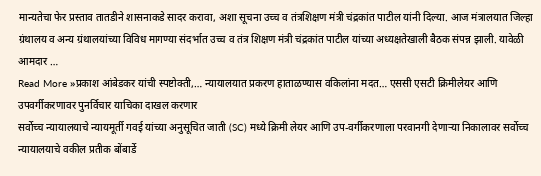मान्यतेचा फेर प्रस्ताव तातडीने शासनाकडे सादर करावा, अशा सूचना उच्च व तंत्रशिक्षण मंत्री चंद्रकांत पाटील यांनी दिल्या. आज मंत्रालयात जिल्हा ग्रंथालय व अन्य ग्रंथालयांच्या विविध मागण्या संदर्भात उच्च व तंत्र शिक्षण मंत्री चंद्रकांत पाटील यांच्या अध्यक्षतेखाली बैठक संपन्न झाली. यावेळी आमदार …
Read More »प्रकाश आंबेडकर यांची स्पष्टोक्ती,… न्यायालयात प्रकरण हाताळण्यास वकिलांना मदत… एससी एसटी क्रिमीलेयर आणि उपवर्गीकरणावर पुनर्विचार याचिका दाखल करणार
सर्वोच्च न्यायालयाचे न्यायमूर्ती गवई यांच्या अनुसूचित जाती (SC) मध्ये क्रिमी लेयर आणि उप-वर्गीकरणाला परवानगी देणाऱ्या निकालावर सर्वोच्च न्यायालयाचे वकील प्रतीक बोंबार्डे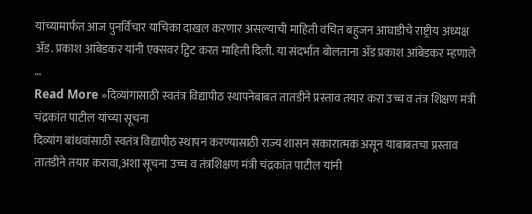यांच्यामार्फत आज पुनर्विचार याचिका दाखल करणार असल्याची माहिती वंचित बहुजन आघाडीचे राष्ट्रीय अध्यक्ष ॲड. प्रकाश आंबेडकर यांनी एक्सवर ट्विट करत माहिती दिली. या संदर्भात बोलताना ॲड प्रकाश आंबेडकर म्हणाले …
Read More »दिव्यांगासाठी स्वतंत्र विद्यापीठ स्थापनेबाबत तातडीने प्रस्ताव तयार करा उच्च व तंत्र शिक्षण मंत्री चंद्रकांत पाटील यांच्या सूचना
दिव्यांग बांधवांसाठी स्वतंत्र विद्यापीठ स्थापन करण्यासाठी राज्य शासन सकारात्मक असून याबाबतचा प्रस्ताव तातडीने तयार करावा,अशा सूचना उच्च व तंत्रशिक्षण मंत्री चंद्रकांत पाटील यांनी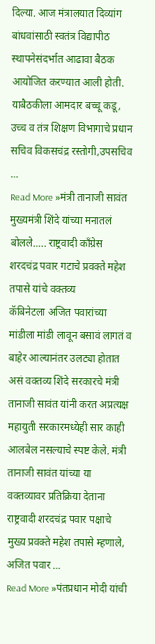दिल्या. आज मंत्रालयात दिव्यांग बांधवांसाठी स्वतंत्र विद्यापीठ स्थापनेसंदर्भात आढावा बैठक आयोजित करण्यात आली होती. याबैठकीला आमदार बच्चू कडू, उच्च व तंत्र शिक्षण विभागाचे प्रधान सचिव विकसचंद्र रस्तोगी,उपसचिव …
Read More »मंत्री तानाजी सावंत मुख्यमंत्री शिंदे यांच्या मनातलं बोलले….. राष्ट्रवादी काँग्रेस शरदचंद्र पवार गटाचे प्रवक्ते महेश तपासे यांचे वक्तव्य
कॅबिनेटला अजित पवारांच्या मांडीला मांडी लावून बसावं लागतं व बाहेर आल्यानंतर उलट्या होतात असं वक्तव्य शिंदे सरकारचे मंत्री तानाजी सावंत यांनी करत अप्रत्यक्ष महायुती सरकारमध्येही सार काही आलबेल नसल्याचे स्पष्ट केले. मंत्री तानाजी सावंत यांच्या या वक्तव्यावर प्रतिक्रिया देताना राष्ट्रवादी शरदचंद्र पवार पक्षाचे मुख्य प्रवक्ते महेश तपासे म्हणाले, अजित पवार …
Read More »पंतप्रधान मोदी यांची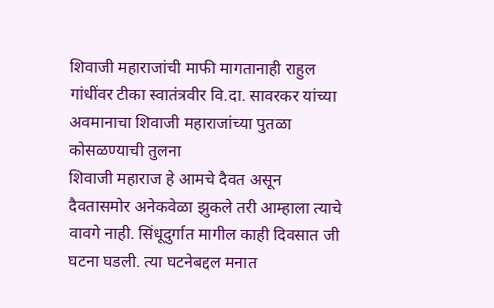शिवाजी महाराजांची माफी मागतानाही राहुल गांधींवर टीका स्वातंत्रवीर वि.दा. सावरकर यांच्या अवमानाचा शिवाजी महाराजांच्या पुतळा कोसळण्याची तुलना
शिवाजी महाराज हे आमचे दैवत असून दैवतासमोर अनेकवेळा झुकले तरी आम्हाला त्याचे वावगे नाही. सिंधूदुर्गात मागील काही दिवसात जी घटना घडली. त्या घटनेबद्दल मनात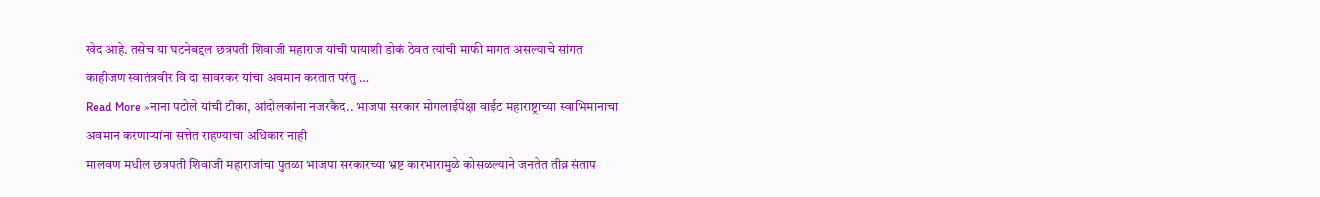खेद आहे. तसेच या घटनेबद्दल छत्रपती शिवाजी महाराज यांची पायाशी डोकं ठेवत त्यांची माफी मागत असल्याचे सांगत काहीजण स्वातंत्रवीर वि दा सावरकर यांचा अवमान करतात परंतु …
Read More »नाना पटोले यांची टीका, आंदोलकांना नजरकैद.. भाजपा सरकार मोगलाईपेक्षा वाईट महाराष्ट्राच्या स्वाभिमानाचा अवमान करणाऱ्यांना सत्तेत राहण्याचा अधिकार नाही
मालवण मधील छत्रपती शिवाजी महाराजांचा पुतळा भाजपा सरकारच्या भ्रष्ट कारभारामुळे कोसळल्याने जनतेत तीव्र संताप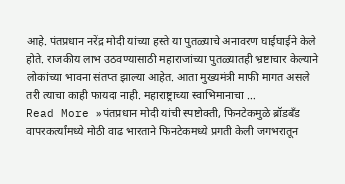आहे. पंतप्रधान नरेंद्र मोदी यांच्या हस्ते या पुतळ्याचे अनावरण घाईघाईने केले होते. राजकीय लाभ उठवण्यासाठी महाराजांच्या पुतळ्यातही भ्रष्टाचार केल्याने लोकांच्या भावना संतप्त झाल्या आहेत. आता मुख्यमंत्री माफी मागत असले तरी त्याचा काही फायदा नाही. महाराष्ट्राच्या स्वाभिमानाचा …
Read More »पंतप्रधान मोदी यांची स्पष्टोक्ती, फिनटेकमुळे ब्रॉडबँड वापरकर्त्यांमध्ये मोठी वाढ भारताने फिनटेकमध्ये प्रगती केली जगभरातून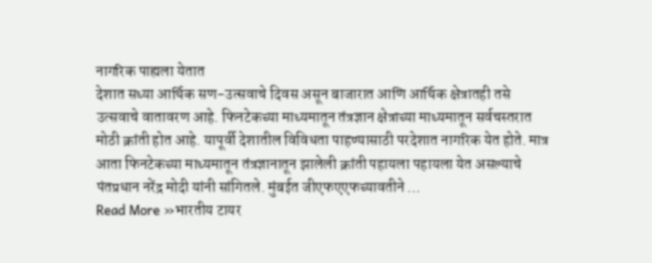नागरिक पाह्यला येतात
देशात सध्या आर्थिक सण-उत्सवाचे दिवस असून बाजारात आणि आर्थिक क्षेत्रातही तसे उत्सवाचे वातावरण आहे. फिनटेकच्या माध्यमातून तंत्रज्ञान क्षेत्राच्या माध्यमातून सर्वचस्तरात मोठी क्रांती होत आहे. यापूर्वी देशातील विविधता पाहण्यासाठी परदेशात नागरिक येत होते. मात्र आता फिनटेकच्या माध्यमातून तंत्रज्ञानातून झालेली क्रांती पहायला पहायला येत असल्याचे पंतप्रधान नरेंद्र मोदी यांनी सांगितले. मुंबईत जीएफएएफच्यावतीने …
Read More »भारतीय टायर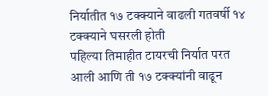निर्यातीत १७ टक्क्याने वाढली गतवर्षी १४ टक्क्याने घसरली होती
पहिल्या तिमाहीत टायरची निर्यात परत आली आणि ती १७ टक्क्यांनी वाढून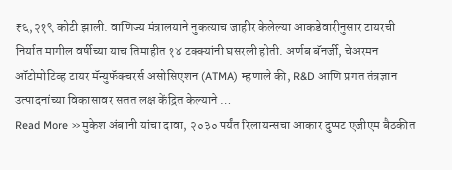₹६,२१९ कोटी झाली. वाणिज्य मंत्रालयाने नुकत्याच जाहीर केलेल्या आकडेवारीनुसार टायरची निर्यात मागील वर्षीच्या याच तिमाहीत १४ टक्क्यांनी घसरली होती. अर्णब बॅनर्जी, चेअरमन ऑटोमोटिव्ह टायर मॅन्युफॅक्चरर्स असोसिएशन (ATMA) म्हणाले की, R&D आणि प्रगत तंत्रज्ञान उत्पादनांच्या विकासावर सतत लक्ष केंद्रित केल्याने …
Read More »मुकेश अंबानी यांचा दावा, २०३० पर्यंत रिलायन्सचा आकार दुप्पट एजीएम बैठकीत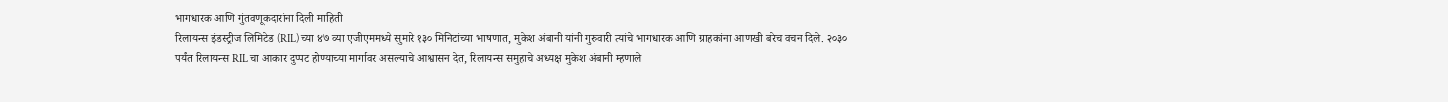भागधारक आणि गुंतवणूकदारांना दिली माहिती
रिलायन्स इंडस्ट्रीज लिमिटेड (RIL) च्या ४७ व्या एजीएममध्ये सुमारे १३० मिनिटांच्या भाषणात, मुकेश अंबानी यांनी गुरुवारी त्यांचे भागधारक आणि ग्राहकांना आणखी बरेच वचन दिले. २०३० पर्यंत रिलायन्स RIL चा आकार दुप्पट होण्याच्या मार्गावर असल्याचे आश्वासन देत, रिलायन्स समुहाचे अध्यक्ष मुकेश अंबानी म्हणाले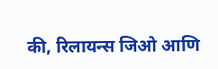की, रिलायन्स जिओ आणि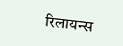रिलायन्स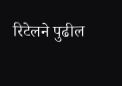रिटेलने पुढील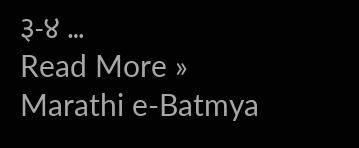३-४ …
Read More »
Marathi e-Batmya